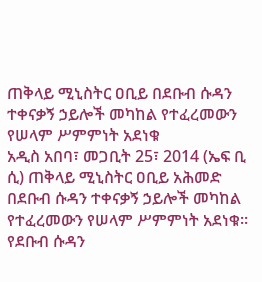ጠቅላይ ሚኒስትር ዐቢይ በደቡብ ሱዳን ተቀናቃኝ ኃይሎች መካከል የተፈረመውን የሠላም ሥምምነት አደነቁ
አዲስ አበባ፣ መጋቢት 25፣ 2014 (ኤፍ ቢ ሲ) ጠቅላይ ሚኒስትር ዐቢይ አሕመድ በደቡብ ሱዳን ተቀናቃኝ ኃይሎች መካከል የተፈረመውን የሠላም ሥምምነት አደነቁ።
የደቡብ ሱዳን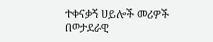ተቀናቃኝ ሀይሎች መሪዎች በወታደራዊ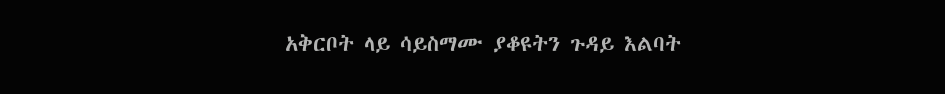አቅርቦት ላይ ሳይስማሙ ያቆዩትን ጉዳይ እልባት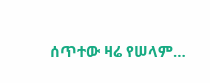ሰጥተው ዛሬ የሠላም…